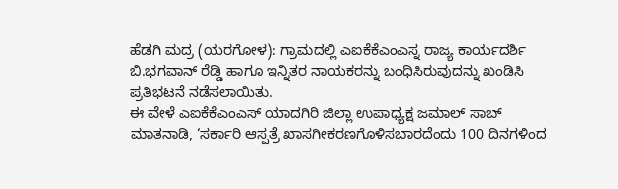ಹೆಡಗಿ ಮದ್ರ (ಯರಗೋಳ): ಗ್ರಾಮದಲ್ಲಿ ಎಐಕೆಕೆಎಂಎಸ್ನ ರಾಜ್ಯ ಕಾರ್ಯದರ್ಶಿ ಬಿ.ಭಗವಾನ್ ರೆಡ್ಡಿ ಹಾಗೂ ಇನ್ನಿತರ ನಾಯಕರನ್ನು ಬಂಧಿಸಿರುವುದನ್ನು ಖಂಡಿಸಿ ಪ್ರತಿಭಟನೆ ನಡೆಸಲಾಯಿತು.
ಈ ವೇಳೆ ಎಐಕೆಕೆಎಂಎಸ್ ಯಾದಗಿರಿ ಜಿಲ್ಲಾ ಉಪಾಧ್ಯಕ್ಷ ಜಮಾಲ್ ಸಾಬ್ ಮಾತನಾಡಿ, ‘ಸರ್ಕಾರಿ ಆಸ್ಪತ್ರೆ ಖಾಸಗೀಕರಣಗೊಳಿಸಬಾರದೆಂದು 100 ದಿನಗಳಿಂದ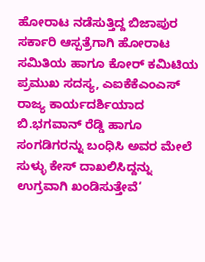ಹೋರಾಟ ನಡೆಸುತ್ತಿದ್ದ ಬಿಜಾಪುರ ಸರ್ಕಾರಿ ಆಸ್ಪತ್ರೆಗಾಗಿ ಹೋರಾಟ ಸಮಿತಿಯ ಹಾಗೂ ಕೋರ್ ಕಮಿಟಿಯ ಪ್ರಮುಖ ಸದಸ್ಯ, ಎಐಕೆಕೆಎಂಎಸ್ ರಾಜ್ಯ ಕಾರ್ಯದರ್ಶಿಯಾದ ಬಿ.ಭಗವಾನ್ ರೆಡ್ಡಿ ಹಾಗೂ ಸಂಗಡಿಗರನ್ನು ಬಂಧಿಸಿ ಅವರ ಮೇಲೆ ಸುಳ್ಳು ಕೇಸ್ ದಾಖಲಿಸಿದ್ದನ್ನು ಉಗ್ರವಾಗಿ ಖಂಡಿಸುತ್ತೇವೆ‘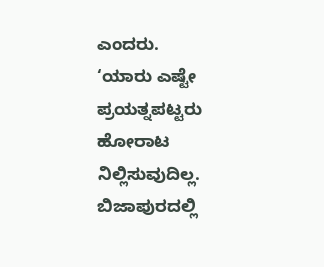ಎಂದರು.
‘ಯಾರು ಎಷ್ಟೇ ಪ್ರಯತ್ನಪಟ್ಟರು ಹೋರಾಟ ನಿಲ್ಲಿಸುವುದಿಲ್ಲ. ಬಿಜಾಪುರದಲ್ಲಿ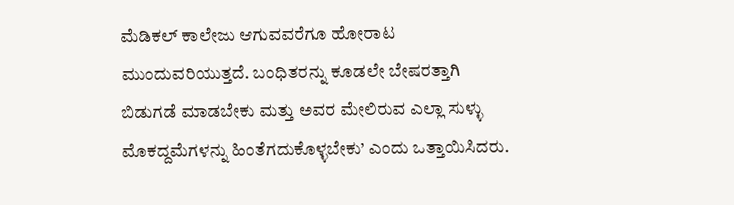ಮೆಡಿಕಲ್ ಕಾಲೇಜು ಆಗುವವರೆಗೂ ಹೋರಾಟ ಮುಂದುವರಿಯುತ್ತದೆ. ಬಂಧಿತರನ್ನು ಕೂಡಲೇ ಬೇಷರತ್ತಾಗಿ ಬಿಡುಗಡೆ ಮಾಡಬೇಕು ಮತ್ತು ಅವರ ಮೇಲಿರುವ ಎಲ್ಲಾ ಸುಳ್ಳು ಮೊಕದ್ದಮೆಗಳನ್ನು ಹಿಂತೆಗದುಕೊಳ್ಳಬೇಕು’ ಎಂದು ಒತ್ತಾಯಿಸಿದರು.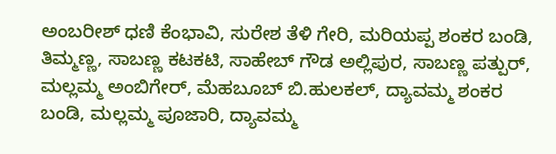ಅಂಬರೀಶ್ ಧಣಿ ಕೆಂಭಾವಿ, ಸುರೇಶ ತೆಳಿ ಗೇರಿ, ಮರಿಯಪ್ಪ ಶಂಕರ ಬಂಡಿ, ತಿಮ್ಮಣ್ಣ, ಸಾಬಣ್ಣ ಕಟಕಟಿ, ಸಾಹೇಬ್ ಗೌಡ ಅಲ್ಲಿಪುರ, ಸಾಬಣ್ಣ ಪತ್ಪುರ್, ಮಲ್ಲಮ್ಮ ಅಂಬಿಗೇರ್, ಮೆಹಬೂಬ್ ಬಿ.ಹುಲಕಲ್, ದ್ಯಾವಮ್ಮ ಶಂಕರ ಬಂಡಿ, ಮಲ್ಲಮ್ಮ ಪೂಜಾರಿ, ದ್ಯಾವಮ್ಮ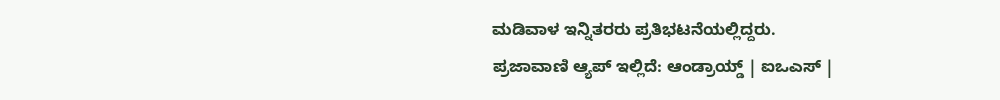ಮಡಿವಾಳ ಇನ್ನಿತರರು ಪ್ರತಿಭಟನೆಯಲ್ಲಿದ್ದರು.
ಪ್ರಜಾವಾಣಿ ಆ್ಯಪ್ ಇಲ್ಲಿದೆ: ಆಂಡ್ರಾಯ್ಡ್ | ಐಒಎಸ್ |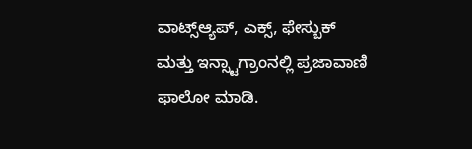ವಾಟ್ಸ್ಆ್ಯಪ್, ಎಕ್ಸ್, ಫೇಸ್ಬುಕ್ ಮತ್ತು ಇನ್ಸ್ಟಾಗ್ರಾಂನಲ್ಲಿ ಪ್ರಜಾವಾಣಿ ಫಾಲೋ ಮಾಡಿ.